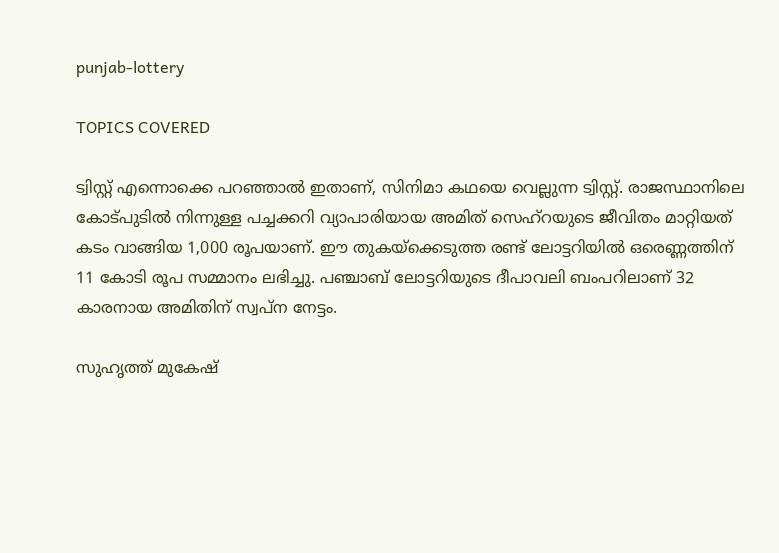punjab-lottery

TOPICS COVERED

ട്വിസ്റ്റ് എന്നൊക്കെ പറഞ്ഞാല്‍ ഇതാണ്, സിനിമാ കഥയെ വെല്ലുന്ന ട്വിസ്റ്റ്. രാജസ്ഥാനിലെ കോട്പുടില്‍ നിന്നുള്ള പച്ചക്കറി വ്യാപാരിയായ അമിത് സെഹ്റയുടെ ജീവിതം മാറ്റിയത് കടം വാങ്ങിയ 1,000 രൂപയാണ്. ഈ തുകയ്ക്കെടുത്ത രണ്ട് ലോട്ടറിയില്‍ ഒരെണ്ണത്തിന് 11 കോടി രൂപ സമ്മാനം ലഭിച്ചു. പഞ്ചാബ് ലോട്ടറിയുടെ ദീപാവലി ബംപറിലാണ് 32 കാരനായ അമിതിന് സ്വപ്ന നേട്ടം.

സുഹൃത്ത് മുകേഷ്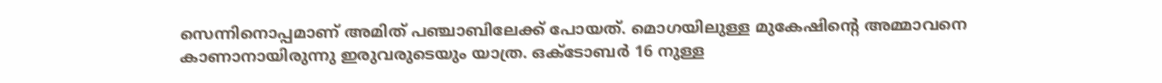സെന്നിനൊപ്പമാണ് അമിത് പഞ്ചാബിലേക്ക് പോയത്. മൊഗയിലുള്ള മുകേഷിന്‍റെ അമ്മാവനെ കാണാനായിരുന്നു ഇരുവരുടെയും യാത്ര. ഒക്ടോബര്‍ 16 നുള്ള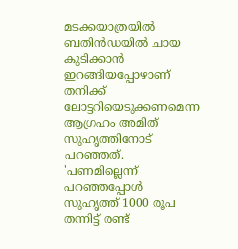മടക്കയാത്രയില്‍ ബതിന്‍ഡയില്‍ ചായ കുടിക്കാന്‍ ഇറങ്ങിയപ്പോഴാണ് തനിക്ക് ലോട്ടറിയെടുക്കണമെന്ന ആഗ്രഹം അമിത് സുഹൃത്തിനോട് പറഞ്ഞത്. 'പണമില്ലെന്ന് പറഞ്ഞപ്പോള്‍ സുഹൃത്ത് 1000 രൂപ തന്നിട്ട് രണ്ട്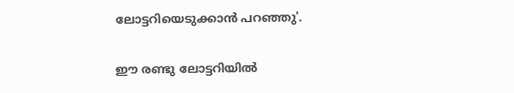ലോട്ടറിയെടുക്കാന്‍ പറഞ്ഞു'.

ഈ രണ്ടു ലോട്ടറിയില്‍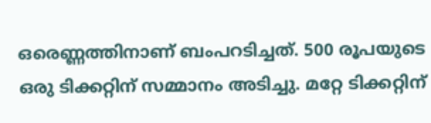ഒരെണ്ണത്തിനാണ് ബംപറടിച്ചത്. 500 രൂപയുടെ ഒരു ടിക്കറ്റിന് സമ്മാനം അടിച്ചു. മറ്റേ ടിക്കറ്റിന്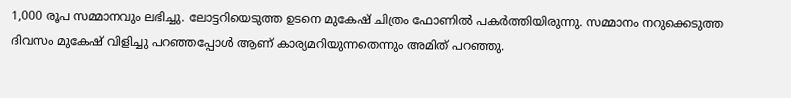1,000 രൂപ സമ്മാനവും ലഭിച്ചു. ലോട്ടറിയെടുത്ത ഉടനെ മുകേഷ് ചിത്രം ഫോണില്‍ പകര്‍ത്തിയിരുന്നു. സമ്മാനം നറുക്കെടുത്ത ദിവസം മുകേഷ് വിളിച്ചു പറഞ്ഞപ്പോള്‍ ആണ് കാര്യമറിയുന്നതെന്നും അമിത് പറഞ്ഞു.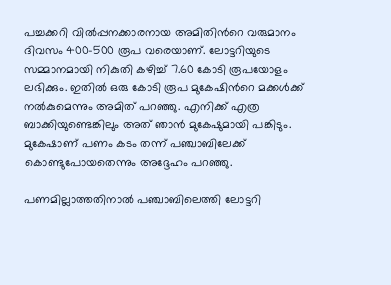പച്ചക്കറി വില്‍പ്പനക്കാരനായ അമിതിന്‍റെ വരുമാനം ദിവസം 400-500 രൂപ വരെയാണ്. ലോട്ടറിയുടെ സമ്മാനമായി നികുതി കഴിച്ച് 7.60 കോടി രൂപയോളം ലഭിക്കും. ഇതില്‍ ഒരു കോടി രൂപ മുകേഷിന്‍റെ മക്കള്‍ക്ക് നല്‍കുമെന്നും അമിത് പറഞ്ഞു. എനിക്ക് എത്ര ബാക്കിയുണ്ടെങ്കിലും അത് ഞാന്‍ മുകേഷുമായി പങ്കിടും. മുകേഷാണ് പണം കടം തന്ന് പഞ്ചാബിലേക്ക് കൊണ്ടുപോയതെന്നും അദ്ദേഹം പറഞ്ഞു.

പണമില്ലാത്തതിനാല്‍ പഞ്ചാബിലെത്തി ലോട്ടറി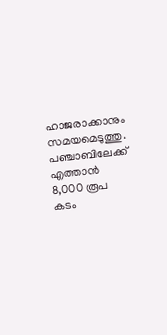ഹാജരാക്കാനും സമയമെടുത്തു. പഞ്ചാബിലേക്ക് എത്താന്‍ 8,000 രൂപ കടം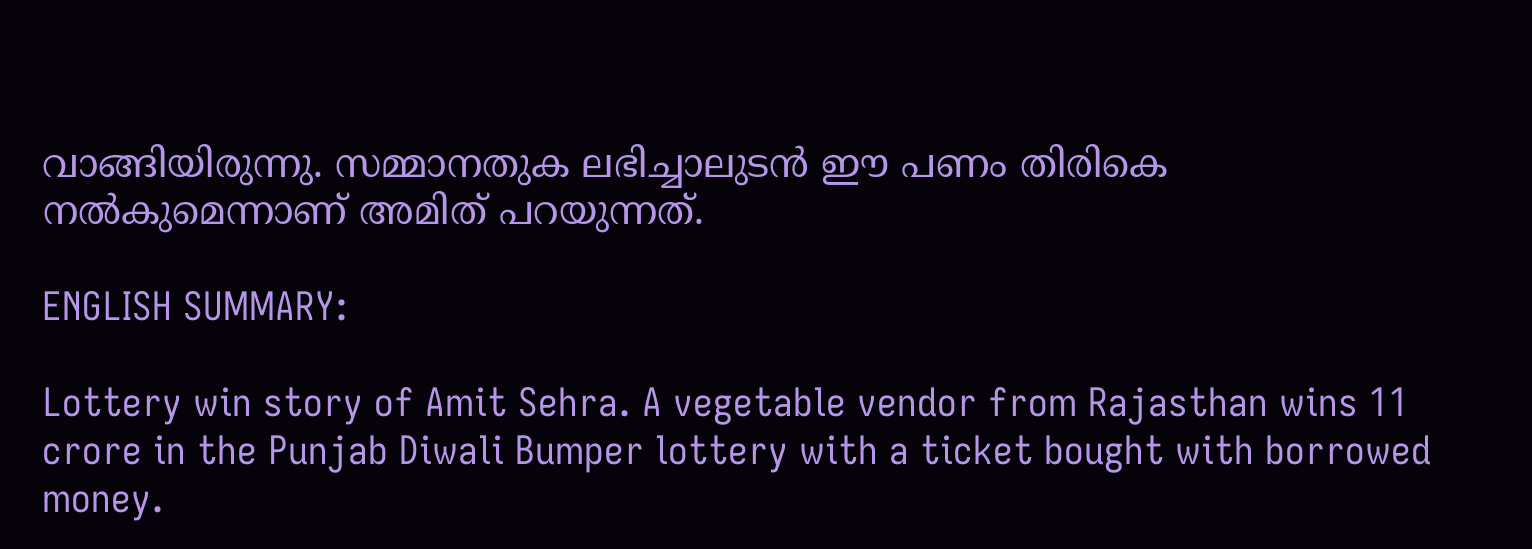വാങ്ങിയിരുന്നു. സമ്മാനതുക ലഭിച്ചാലുടന്‍ ഈ പണം തിരികെ നല്‍കുമെന്നാണ് അമിത് പറയുന്നത്.

ENGLISH SUMMARY:

Lottery win story of Amit Sehra. A vegetable vendor from Rajasthan wins 11 crore in the Punjab Diwali Bumper lottery with a ticket bought with borrowed money.